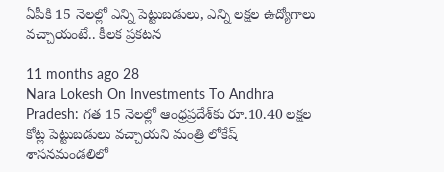ఏపీకి 15 నెలల్లో ఎన్ని పెట్టుబడులు, ఎన్ని లక్షల ఉద్యోగాలు వచ్చాయంటే.. కీలక ప్రకటన

11 months ago 28
Nara Lokesh On Investments To Andhra Pradesh: గత 15 నెలల్లో ఆంధ్రప్రదేశ్‌కు రూ.10.40 లక్షల కోట్ల పెట్టుబడులు వచ్చాయని మంత్రి లోకేష్ శాసనమండలిలో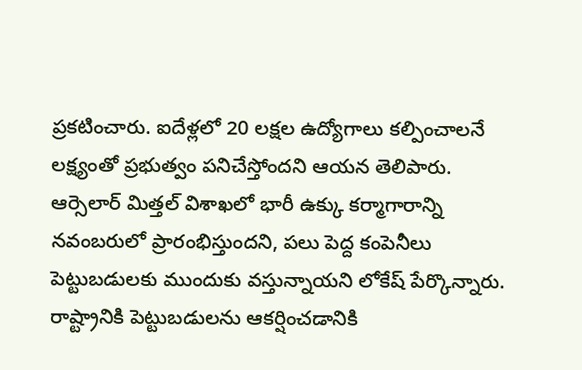ప్రకటించారు. ఐదేళ్లలో 20 లక్షల ఉద్యోగాలు కల్పించాలనే లక్ష్యంతో ప్రభుత్వం పనిచేస్తోందని ఆయన తెలిపారు. ఆర్సెలార్ మిత్తల్ విశాఖలో భారీ ఉక్కు కర్మాగారాన్ని నవంబరులో ప్రారంభిస్తుందని, పలు పెద్ద కంపెనీలు పెట్టుబడులకు ముందుకు వస్తున్నాయని లోకేష్ పేర్కొన్నారు. రాష్ట్రానికి పెట్టుబడులను ఆకర్షించడానికి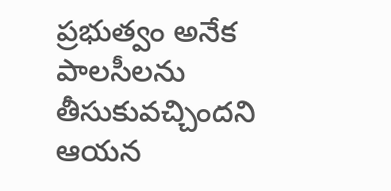ప్రభుత్వం అనేక పాలసీలను తీసుకువచ్చిందని ఆయన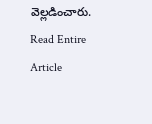వెల్లడించారు.
Read Entire Article